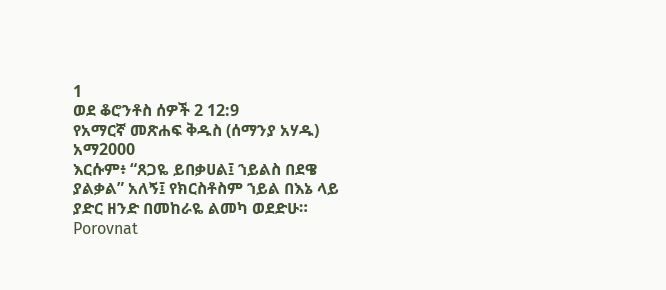1
ወደ ቆሮንቶስ ሰዎች 2 12:9
የአማርኛ መጽሐፍ ቅዱስ (ሰማንያ አሃዱ)
አማ2000
እርሱም፥ “ጸጋዬ ይበቃሀል፤ ኀይልስ በደዌ ያልቃል” አለኝ፤ የክርስቶስም ኀይል በእኔ ላይ ያድር ዘንድ በመከራዬ ልመካ ወደድሁ።
Porovnat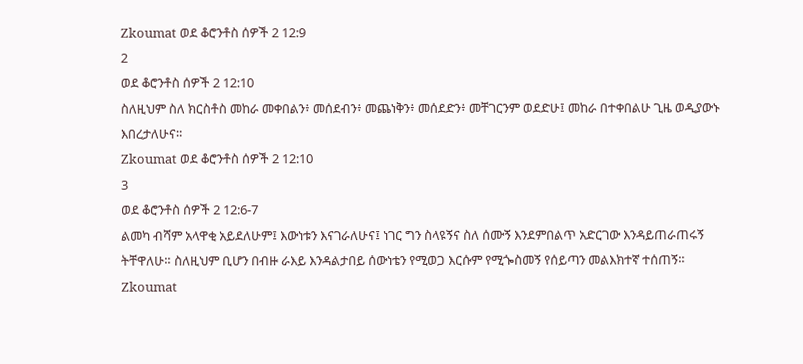Zkoumat ወደ ቆሮንቶስ ሰዎች 2 12:9
2
ወደ ቆሮንቶስ ሰዎች 2 12:10
ስለዚህም ስለ ክርስቶስ መከራ መቀበልን፥ መሰደብን፥ መጨነቅን፥ መሰደድን፥ መቸገርንም ወደድሁ፤ መከራ በተቀበልሁ ጊዜ ወዲያውኑ እበረታለሁና።
Zkoumat ወደ ቆሮንቶስ ሰዎች 2 12:10
3
ወደ ቆሮንቶስ ሰዎች 2 12:6-7
ልመካ ብሻም አላዋቂ አይደለሁም፤ እውነቱን እናገራለሁና፤ ነገር ግን ስላዩኝና ስለ ሰሙኝ እንደምበልጥ አድርገው እንዳይጠራጠሩኝ ትቸዋለሁ። ስለዚህም ቢሆን በብዙ ራእይ እንዳልታበይ ሰውነቴን የሚወጋ እርሱም የሚጐስመኝ የሰይጣን መልእክተኛ ተሰጠኝ።
Zkoumat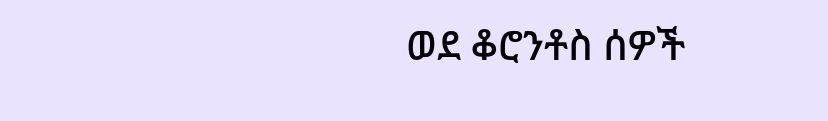ወደ ቆሮንቶስ ሰዎች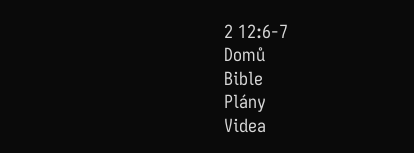2 12:6-7
Domů
Bible
Plány
Videa